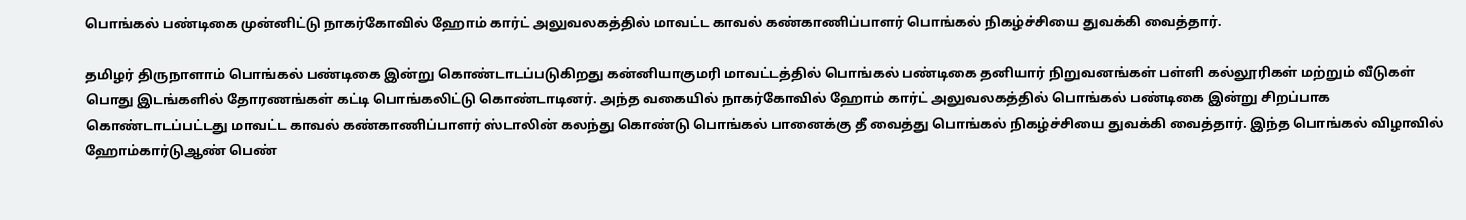பொங்கல் பண்டிகை முன்னிட்டு நாகர்கோவில் ஹோம் கார்ட் அலுவலகத்தில் மாவட்ட காவல் கண்காணிப்பாளர் பொங்கல் நிகழ்ச்சியை துவக்கி வைத்தார்.

தமிழர் திருநாளாம் பொங்கல் பண்டிகை இன்று கொண்டாடப்படுகிறது கன்னியாகுமரி மாவட்டத்தில் பொங்கல் பண்டிகை தனியார் நிறுவனங்கள் பள்ளி கல்லூரிகள் மற்றும் வீடுகள் பொது இடங்களில் தோரணங்கள் கட்டி பொங்கலிட்டு கொண்டாடினர். அந்த வகையில் நாகர்கோவில் ஹோம் கார்ட் அலுவலகத்தில் பொங்கல் பண்டிகை இன்று சிறப்பாக கொண்டாடப்பட்டது மாவட்ட காவல் கண்காணிப்பாளர் ஸ்டாலின் கலந்து கொண்டு பொங்கல் பானைக்கு தீ வைத்து பொங்கல் நிகழ்ச்சியை துவக்கி வைத்தார். இந்த பொங்கல் விழாவில் ஹோம்கார்டுஆண் பெண்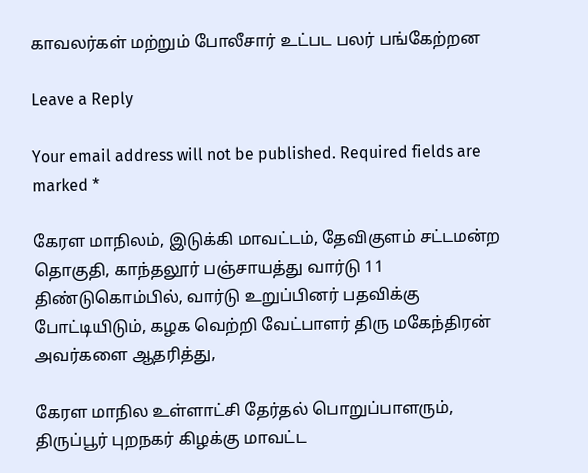காவலர்கள் மற்றும் போலீசார் உட்பட பலர் பங்கேற்றன

Leave a Reply

Your email address will not be published. Required fields are marked *

கேரள மாநிலம், இடுக்கி மாவட்டம், தேவிகுளம் சட்டமன்ற தொகுதி, காந்தலூர் பஞ்சாயத்து வார்டு 11 திண்டுகொம்பில், வார்டு உறுப்பினர் பதவிக்கு போட்டியிடும், கழக வெற்றி வேட்பாளர் திரு மகேந்திரன் அவர்களை ஆதரித்து,

கேரள மாநில உள்ளாட்சி தேர்தல் பொறுப்பாளரும், திருப்பூர் புறநகர் கிழக்கு மாவட்ட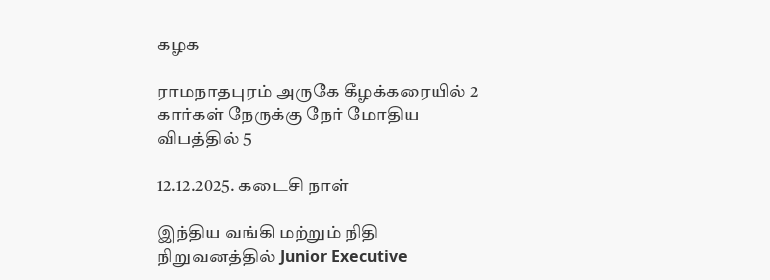கழக

ராமநாதபுரம் அருகே கீழக்கரையில் 2 கார்கள் நேருக்கு நேர் மோதிய விபத்தில் 5

12.12.2025. கடைசி நாள்

இந்திய வங்கி மற்றும் நிதி நிறுவனத்தில் Junior Executive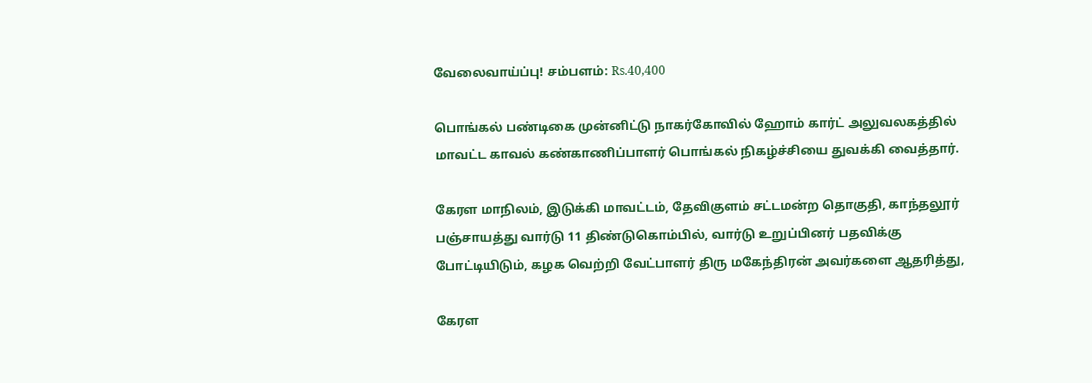வேலைவாய்ப்பு! சம்பளம்: Rs.40,400

பொங்கல் பண்டிகை முன்னிட்டு நாகர்கோவில் ஹோம் கார்ட் அலுவலகத்தில் மாவட்ட காவல் கண்காணிப்பாளர் பொங்கல் நிகழ்ச்சியை துவக்கி வைத்தார்.

கேரள மாநிலம், இடுக்கி மாவட்டம், தேவிகுளம் சட்டமன்ற தொகுதி, காந்தலூர் பஞ்சாயத்து வார்டு 11 திண்டுகொம்பில், வார்டு உறுப்பினர் பதவிக்கு போட்டியிடும், கழக வெற்றி வேட்பாளர் திரு மகேந்திரன் அவர்களை ஆதரித்து,

கேரள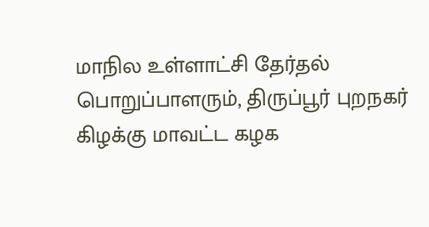மாநில உள்ளாட்சி தேர்தல் பொறுப்பாளரும், திருப்பூர் புறநகர் கிழக்கு மாவட்ட கழக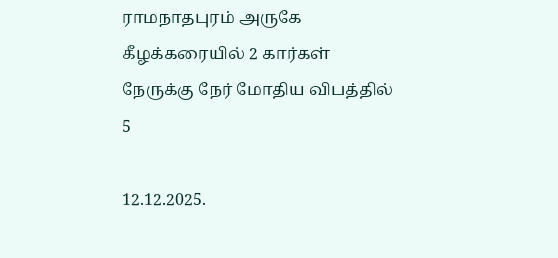ராமநாதபுரம் அருகே கீழக்கரையில் 2 கார்கள் நேருக்கு நேர் மோதிய விபத்தில் 5

12.12.2025.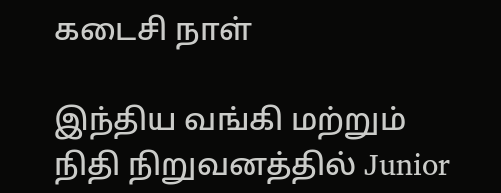கடைசி நாள்

இந்திய வங்கி மற்றும் நிதி நிறுவனத்தில் Junior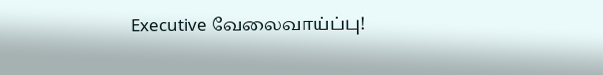Executive வேலைவாய்ப்பு!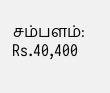சம்பளம்: Rs.40,400